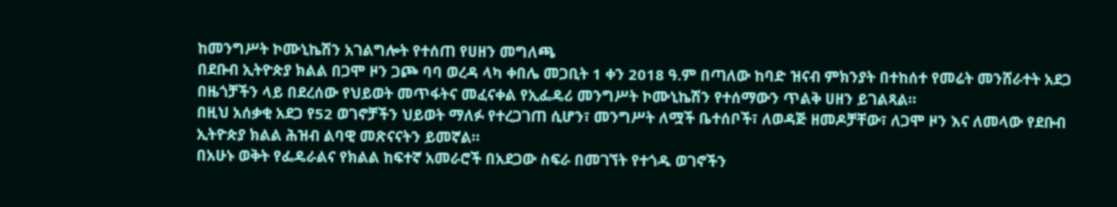ከመንግሥት ኮሙኒኬሽን አገልግሎት የተሰጠ የሀዘን መግለጫ
በደቡብ ኢትዮጵያ ክልል በጋሞ ዞን ጋጮ ባባ ወረዳ ላካ ቀበሌ መጋቢት 1 ቀን 2018 ዓ.ም በጣለው ከባድ ዝናብ ምክንያት በተከሰተ የመሬት መንሸራተት አደጋ በዜጎቻችን ላይ በደረሰው የህይወት መጥፋትና መፈናቀል የኢፌዴሪ መንግሥት ኮሙኒኬሽን የተሰማውን ጥልቅ ሀዘን ይገልጻል።
በዚህ አሰቃቂ አደጋ የ52 ወገኖቻችን ህይወት ማለፉ የተረጋገጠ ሲሆን፣ መንግሥት ለሟች ቤተሰቦች፣ ለወዳጅ ዘመዶቻቸው፣ ለጋሞ ዞን እና ለመላው የደቡብ ኢትዮጵያ ክልል ሕዝብ ልባዊ መጽናናትን ይመኛል።
በአሁኑ ወቅት የፌዴራልና የክልል ከፍተኛ አመራሮች በአደጋው ስፍራ በመገኘት የተጎዱ ወገኖችን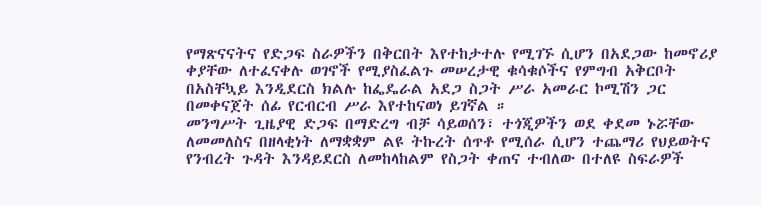የማጽናናትና የድጋፍ ስራዎችን በቅርበት እየተከታተሉ የሚገኙ ሲሆን በአደጋው ከመኖሪያ ቀያቸው ለተፈናቀሉ ወገኖች የሚያስፈልጉ መሠረታዊ ቁሳቁሶችና የምግብ አቅርቦት በአስቸኳይ እንዲደርስ ክልሉ ከፌዴራል አደጋ ስጋት ሥራ አመራር ኮሚሽን ጋር በመቀናጀት ሰፊ የርብርብ ሥራ እየተከናወነ ይገኛል ።
መንግሥት ጊዜያዊ ድጋፍ በማድረግ ብቻ ሳይወሰን፣ ተጎጂዎችን ወደ ቀደመ ኑሯቸው ለመመለስና በዘላቂነት ለማቋቋም ልዩ ትኩረት ሰጥቶ የሚሰራ ሲሆን ተጨማሪ የህይወትና የንብረት ጉዳት እንዳይደርስ ለመከላከልም የስጋት ቀጠና ተብለው በተለዩ ስፍራዎች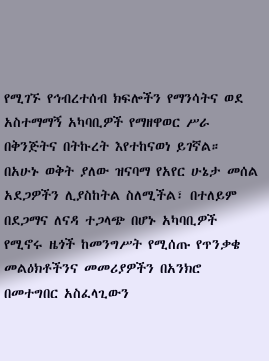የሚገኙ የኅብረተሰብ ክፍሎችን የማንሳትና ወደ አስተማማኝ አካባቢዎች የማዘዋወር ሥራ በቅንጅትና በትኩረት እየተከናወነ ይገኛል።
በአሁኑ ወቅት ያለው ዝናባማ የአየር ሁኔታ መሰል አደጋዎችን ሊያስከትል ስለሚችል፣ በተለይም በደጋማና ለናዳ ተጋላጭ በሆኑ አካባቢዎች የሚኖሩ ዜጎች ከመንግሥት የሚሰጡ የጥንቃቄ መልዕክቶችንና መመሪያዎችን በአንክሮ በመተግበር አስፈላጊውን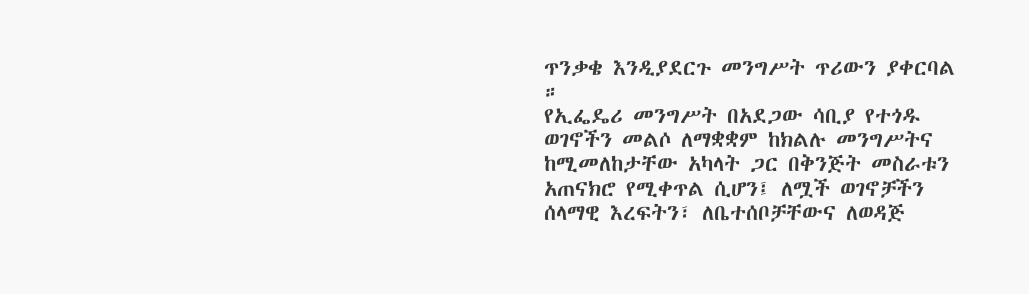ጥንቃቄ እንዲያደርጉ መንግሥት ጥሪውን ያቀርባል ።
የኢፌዴሪ መንግሥት በአደጋው ሳቢያ የተጎዱ ወገኖችን መልሶ ለማቋቋም ከክልሉ መንግሥትና ከሚመለከታቸው አካላት ጋር በቅንጅት መስራቱን አጠናክሮ የሚቀጥል ሲሆን፤ ለሟች ወገኖቻችን ሰላማዊ እረፍትን፣ ለቤተሰቦቻቸውና ለወዳጅ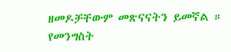ዘመዶቻቸውም መጽናናትን ይመኛል ።
የመንግስት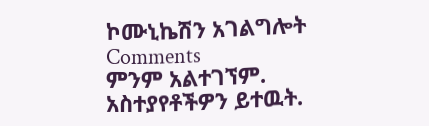ኮሙኒኬሽን አገልግሎት
Comments
ምንም አልተገኘም.
አስተያየቶችዎን ይተዉት.